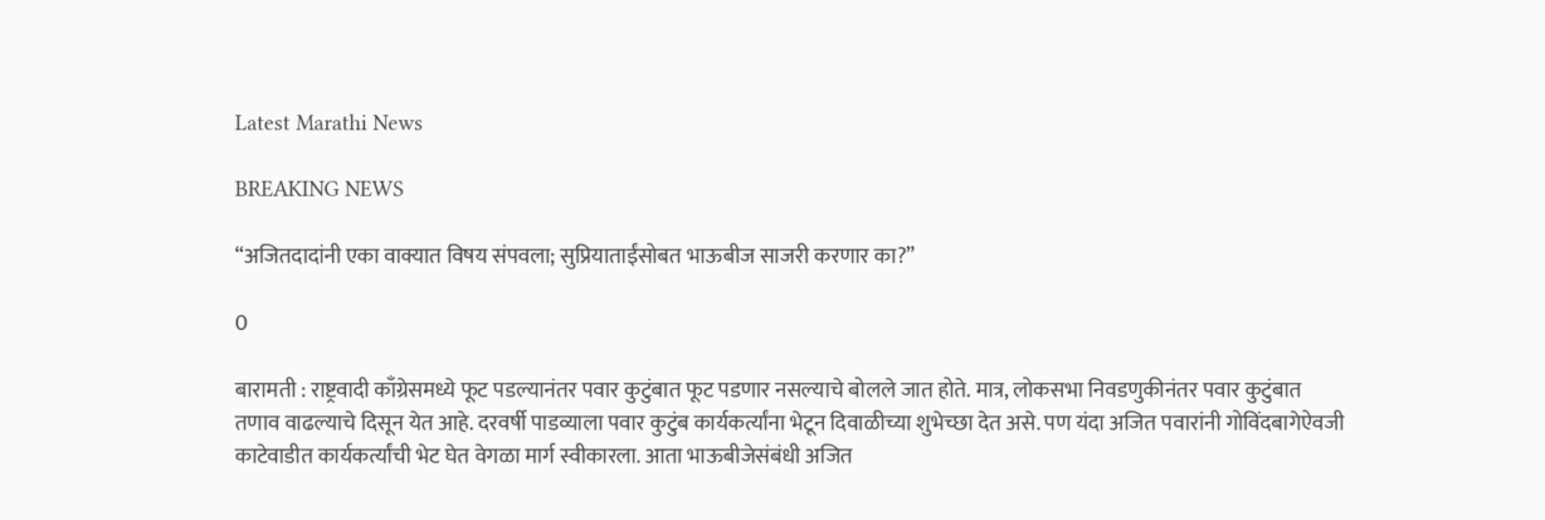Latest Marathi News

BREAKING NEWS

“अजितदादांनी एका वाक्यात विषय संपवला; सुप्रियाताईंसोबत भाऊबीज साजरी करणार का?”

0

बारामती : राष्ट्रवादी काँग्रेसमध्ये फूट पडल्यानंतर पवार कुटुंबात फूट पडणार नसल्याचे बोलले जात होते. मात्र, लोकसभा निवडणुकीनंतर पवार कुटुंबात तणाव वाढल्याचे दिसून येत आहे. दरवर्षी पाडव्याला पवार कुटुंब कार्यकर्त्यांना भेटून दिवाळीच्या शुभेच्छा देत असे. पण यंदा अजित पवारांनी गोविंदबागेऐवजी काटेवाडीत कार्यकर्त्यांची भेट घेत वेगळा मार्ग स्वीकारला. आता भाऊबीजेसंबंधी अजित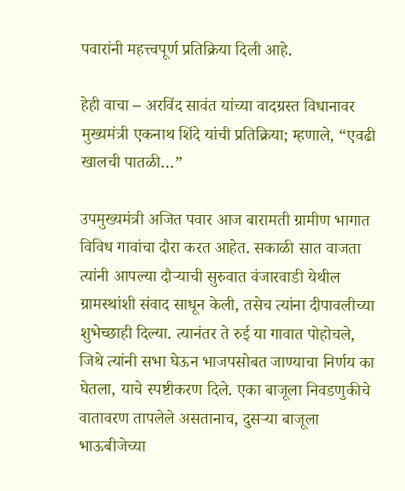पवारांनी महत्त्वपूर्ण प्रतिक्रिया दिली आहे.

हेही वाचा – अरविंद सावंत यांच्या वादग्रस्त विधानावर मुख्यमंत्री एकनाथ शिंदे यांची प्रतिक्रिया; म्हणाले, “एवढी खालची पातळी…”

उपमुख्यमंत्री अजित पवार आज बारामती ग्रामीण भागात विविध गावांचा दौरा करत आहेत. सकाळी सात वाजता त्यांनी आपल्या दौऱ्याची सुरुवात वंजारवाडी येथील ग्रामस्थांशी संवाद साधून केली, तसेच त्यांना दीपावलीच्या शुभेच्छाही दिल्या. त्यानंतर ते रुई या गावात पोहोचले, जिथे त्यांनी सभा घेऊन भाजपसोबत जाण्याचा निर्णय का घेतला, याचे स्पष्टीकरण दिले. एका बाजूला निवडणुकीचे वातावरण तापलेले असतानाच, दुसऱ्या बाजूला भाऊबीजेच्या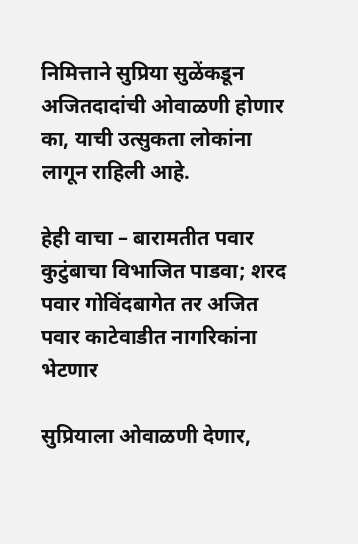निमित्ताने सुप्रिया सुळेंकडून अजितदादांची ओवाळणी होणार का, याची उत्सुकता लोकांना लागून राहिली आहे.

हेही वाचा – बारामतीत पवार कुटुंबाचा विभाजित पाडवा; शरद पवार गोविंदबागेत तर अजित पवार काटेवाडीत नागरिकांना भेटणार

सुप्रियाला ओवाळणी देणार,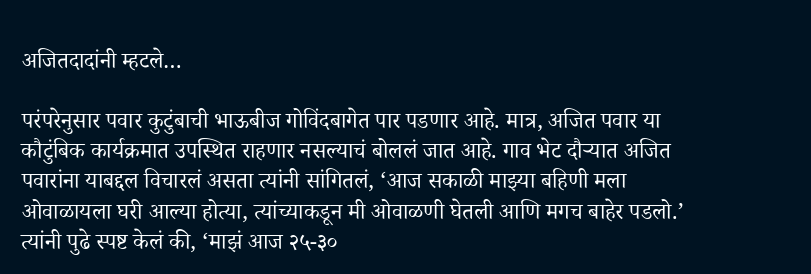अजितदादांनी म्हटले…

परंपरेनुसार पवार कुटुंबाची भाऊबीज गोविंदबागेत पार पडणार आहे. मात्र, अजित पवार या कौटुंबिक कार्यक्रमात उपस्थित राहणार नसल्याचं बोललं जात आहे. गाव भेट दौऱ्यात अजित पवारांना याबद्दल विचारलं असता त्यांनी सांगितलं, ‘आज सकाळी माझ्या बहिणी मला ओवाळायला घरी आल्या होत्या, त्यांच्याकडून मी ओवाळणी घेतली आणि मगच बाहेर पडलो.’ त्यांनी पुढे स्पष्ट केलं की, ‘माझं आज २५-३०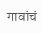गावांचं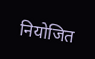नियोजित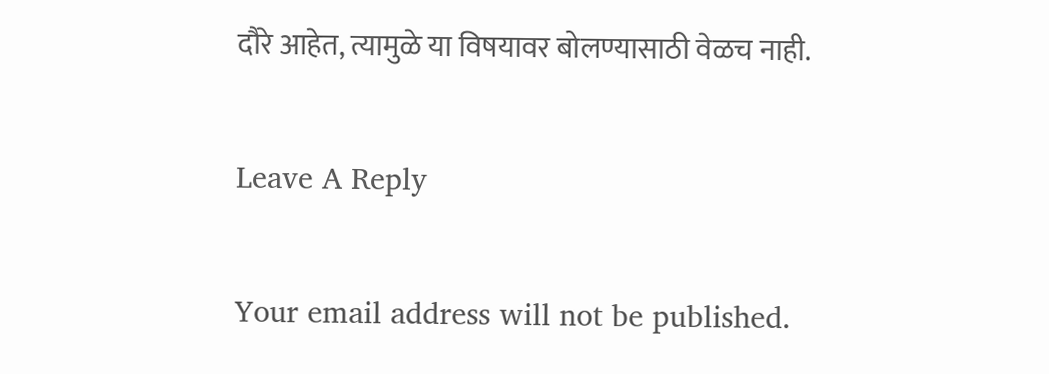दौरे आहेत, त्यामुळे या विषयावर बोलण्यासाठी वेळच नाही.

Leave A Reply

Your email address will not be published.